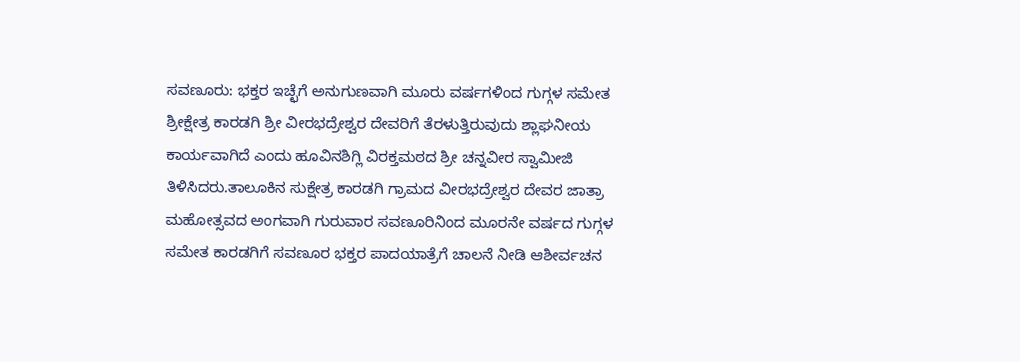ಸವಣೂರು: ಭಕ್ತರ ಇಚ್ಛೆಗೆ ಅನುಗುಣವಾಗಿ ಮೂರು ವರ್ಷಗಳಿಂದ ಗುಗ್ಗಳ ಸಮೇತ ಶ್ರೀಕ್ಷೇತ್ರ ಕಾರಡಗಿ ಶ್ರೀ ವೀರಭದ್ರೇಶ್ವರ ದೇವರಿಗೆ ತೆರಳುತ್ತಿರುವುದು ಶ್ಲಾಘನೀಯ ಕಾರ್ಯವಾಗಿದೆ ಎಂದು ಹೂವಿನಶಿಗ್ಲಿ ವಿರಕ್ತಮಠದ ಶ್ರೀ ಚನ್ನವೀರ ಸ್ವಾಮೀಜಿ ತಿಳಿಸಿದರು.ತಾಲೂಕಿನ ಸುಕ್ಷೇತ್ರ ಕಾರಡಗಿ ಗ್ರಾಮದ ವೀರಭದ್ರೇಶ್ವರ ದೇವರ ಜಾತ್ರಾ ಮಹೋತ್ಸವದ ಅಂಗವಾಗಿ ಗುರುವಾರ ಸವಣೂರಿನಿಂದ ಮೂರನೇ ವರ್ಷದ ಗುಗ್ಗಳ ಸಮೇತ ಕಾರಡಗಿಗೆ ಸವಣೂರ ಭಕ್ತರ ಪಾದಯಾತ್ರೆಗೆ ಚಾಲನೆ ನೀಡಿ ಆಶೀರ್ವಚನ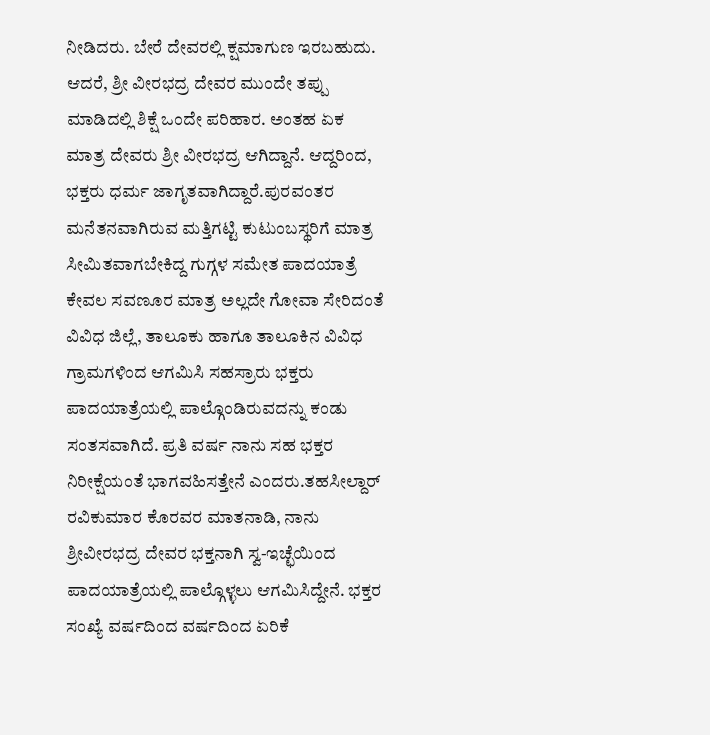ನೀಡಿದರು. ಬೇರೆ ದೇವರಲ್ಲಿ ಕ್ಷಮಾಗುಣ ಇರಬಹುದು. ಆದರೆ, ಶ್ರೀ ವೀರಭದ್ರ ದೇವರ ಮುಂದೇ ತಪ್ಪು ಮಾಡಿದಲ್ಲಿ ಶಿಕ್ಷೆ ಒಂದೇ ಪರಿಹಾರ. ಅಂತಹ ಏಕ ಮಾತ್ರ ದೇವರು ಶ್ರೀ ವೀರಭದ್ರ ಆಗಿದ್ದಾನೆ. ಆದ್ದರಿಂದ, ಭಕ್ತರು ಧರ್ಮ ಜಾಗೃತವಾಗಿದ್ದಾರೆ.ಪುರವಂತರ ಮನೆತನವಾಗಿರುವ ಮತ್ತಿಗಟ್ಟಿ ಕುಟುಂಬಸ್ಥರಿಗೆ ಮಾತ್ರ ಸೀಮಿತವಾಗಬೇಕಿದ್ದ ಗುಗ್ಗಳ ಸಮೇತ ಪಾದಯಾತ್ರೆ ಕೇವಲ ಸವಣೂರ ಮಾತ್ರ ಅಲ್ಲದೇ ಗೋವಾ ಸೇರಿದಂತೆ ವಿವಿಧ ಜಿಲ್ಲೆ, ತಾಲೂಕು ಹಾಗೂ ತಾಲೂಕಿನ ವಿವಿಧ ಗ್ರಾಮಗಳಿಂದ ಆಗಮಿಸಿ ಸಹಸ್ರಾರು ಭಕ್ತರು ಪಾದಯಾತ್ರೆಯಲ್ಲಿ ಪಾಲ್ಗೊಂಡಿರುವದನ್ನು ಕಂಡು ಸಂತಸವಾಗಿದೆ. ಪ್ರತಿ ವರ್ಷ ನಾನು ಸಹ ಭಕ್ತರ ನಿರೀಕ್ಷೆಯಂತೆ ಭಾಗವಹಿಸತ್ತೇನೆ ಎಂದರು.ತಹಸೀಲ್ದಾರ್ ರವಿಕುಮಾರ ಕೊರವರ ಮಾತನಾಡಿ, ನಾನು ಶ್ರೀವೀರಭದ್ರ ದೇವರ ಭಕ್ತನಾಗಿ ಸ್ವ-ಇಚ್ಛೆಯಿಂದ ಪಾದಯಾತ್ರೆಯಲ್ಲಿ ಪಾಲ್ಗೊಳ್ಳಲು ಆಗಮಿಸಿದ್ದೇನೆ. ಭಕ್ತರ ಸಂಖ್ಯೆ ವರ್ಷದಿಂದ ವರ್ಷದಿಂದ ಏರಿಕೆ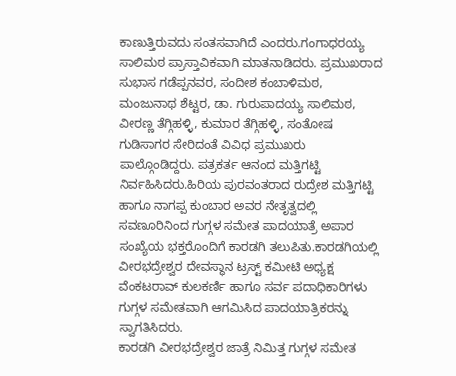ಕಾಣುತ್ತಿರುವದು ಸಂತಸವಾಗಿದೆ ಎಂದರು.ಗಂಗಾಧರಯ್ಯ ಸಾಲಿಮಠ ಪ್ರಾಸ್ತಾವಿಕವಾಗಿ ಮಾತನಾಡಿದರು. ಪ್ರಮುಖರಾದ ಸುಭಾಸ ಗಡೆಪ್ಪನವರ, ಸಂದೀಶ ಕಂಬಾಳಿಮಠ, ಮಂಜುನಾಥ ಶೆಟ್ಟರ, ಡಾ. ಗುರುಪಾದಯ್ಯ ಸಾಲಿಮಠ, ವೀರಣ್ಣ ತೆಗ್ಗಿಹಳ್ಳಿ, ಕುಮಾರ ತೆಗ್ಗಿಹಳ್ಳಿ, ಸಂತೋಷ ಗುಡಿಸಾಗರ ಸೇರಿದಂತೆ ವಿವಿಧ ಪ್ರಮುಖರು ಪಾಲ್ಗೊಂಡಿದ್ದರು. ಪತ್ರಕರ್ತ ಆನಂದ ಮತ್ತಿಗಟ್ಟಿ ನಿರ್ವಹಿಸಿದರು.ಹಿರಿಯ ಪುರವಂತರಾದ ರುದ್ರೇಶ ಮತ್ತಿಗಟ್ಟಿ ಹಾಗೂ ನಾಗಪ್ಪ ಕುಂಬಾರ ಅವರ ನೇತೃತ್ವದಲ್ಲಿ ಸವಣೂರಿನಿಂದ ಗುಗ್ಗಳ ಸಮೇತ ಪಾದಯಾತ್ರೆ ಅಪಾರ ಸಂಖ್ಯೆಯ ಭಕ್ತರೊಂದಿಗೆ ಕಾರಡಗಿ ತಲುಪಿತು.ಕಾರಡಗಿಯಲ್ಲಿ ವೀರಭದ್ರೇಶ್ವರ ದೇವಸ್ಥಾನ ಟ್ರಸ್ಟ್ ಕಮೀಟಿ ಅಧ್ಯಕ್ಷ ವೆಂಕಟರಾವ್ ಕುಲಕರ್ಣಿ ಹಾಗೂ ಸರ್ವ ಪದಾಧಿಕಾರಿಗಳು ಗುಗ್ಗಳ ಸಮೇತವಾಗಿ ಆಗಮಿಸಿದ ಪಾದಯಾತ್ರಿಕರನ್ನು ಸ್ವಾಗತಿಸಿದರು.
ಕಾರಡಗಿ ವೀರಭದ್ರೇಶ್ವರ ಜಾತ್ರೆ ನಿಮಿತ್ತ ಗುಗ್ಗಳ ಸಮೇತ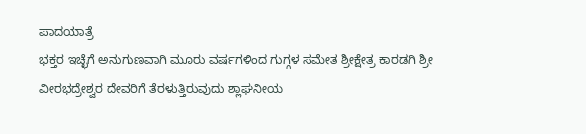ಪಾದಯಾತ್ರೆ
ಭಕ್ತರ ಇಚ್ಛೆಗೆ ಅನುಗುಣವಾಗಿ ಮೂರು ವರ್ಷಗಳಿಂದ ಗುಗ್ಗಳ ಸಮೇತ ಶ್ರೀಕ್ಷೇತ್ರ ಕಾರಡಗಿ ಶ್ರೀ ವೀರಭದ್ರೇಶ್ವರ ದೇವರಿಗೆ ತೆರಳುತ್ತಿರುವುದು ಶ್ಲಾಘನೀಯ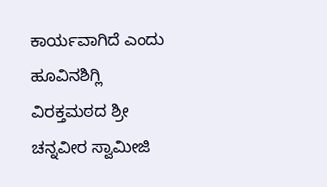ಕಾರ್ಯವಾಗಿದೆ ಎಂದು ಹೂವಿನಶಿಗ್ಲಿ ವಿರಕ್ತಮಠದ ಶ್ರೀ ಚನ್ನವೀರ ಸ್ವಾಮೀಜಿ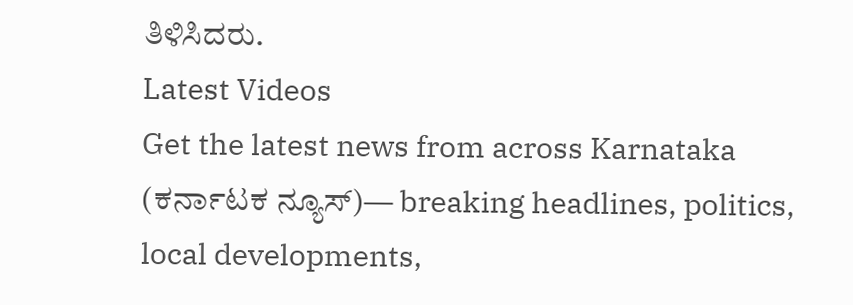ತಿಳಿಸಿದರು.
Latest Videos
Get the latest news from across Karnataka (ಕರ್ನಾಟಕ ನ್ಯೂಸ್)— breaking headlines, politics, local developments,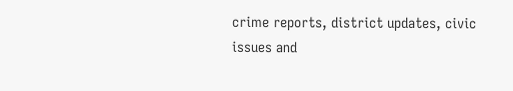crime reports, district updates, civic issues and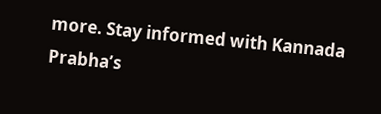more. Stay informed with Kannada Prabha’s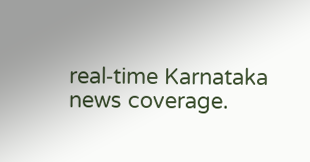real‑time Karnataka news coverage.